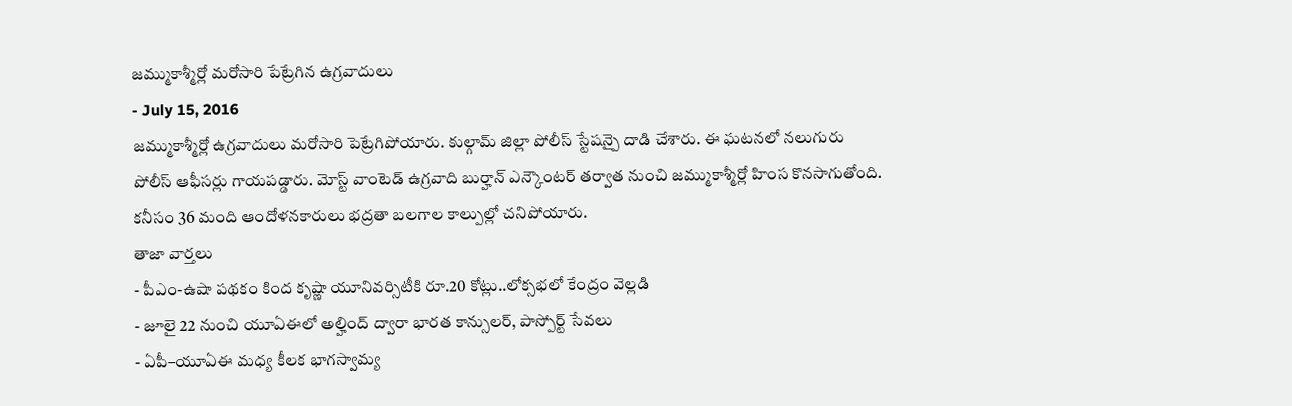జమ్ముకాశ్మీర్లో మరోసారి పేట్రేగిన ఉగ్రవాదులు
- July 15, 2016
జమ్ముకాశ్మీర్లో ఉగ్రవాదులు మరోసారి పెట్రేగిపోయారు. కుల్గామ్ జిల్లా పోలీస్ స్టేషన్పై దాడి చేశారు. ఈ ఘటనలో నలుగురు పోలీస్ ఆఫీసర్లు గాయపడ్డారు. మోస్ట్ వాంటెడ్ ఉగ్రవాది బుర్హాన్ ఎన్కౌంటర్ తర్వాత నుంచి జమ్ముకాశ్మీర్లో హింస కొనసాగుతోంది. కనీసం 36 మంది ఆందోళనకారులు భద్రతా బలగాల కాల్పుల్లో చనిపోయారు.
తాజా వార్తలు
- పీఎం-ఉషా పథకం కింద కృష్ణా యూనివర్సిటీకి రూ.20 కోట్లు..లోక్సభలో కేంద్రం వెల్లడి
- జూలై 22 నుంచి యూఏఈలో అల్హింద్ ద్వారా భారత కాన్సులర్, పాస్పోర్ట్ సేవలు
- ఏపీ–యూఏఈ మధ్య కీలక భాగస్వామ్య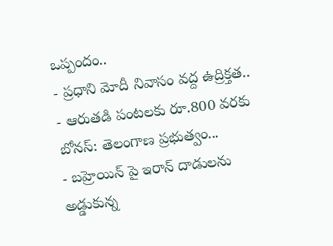ఒప్పందం..
- ప్రధాని మోదీ నివాసం వద్ద ఉద్రిక్తత..
- ఆరుతడి పంటలకు రూ.800 వరకు బోనస్: తెలంగాణ ప్రభుత్వం...
- బహ్రెయిన్ పై ఇరాన్ దాడులను అడ్డుకున్న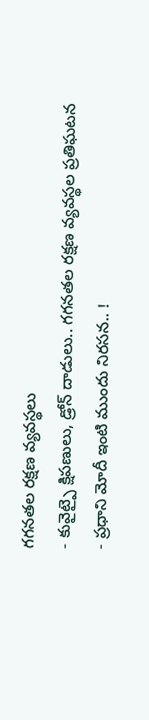గగనతల రక్షణ వ్యవస్థలు
- కువైట్పై క్షిపణులు, డ్రోన్ దాడులు.. గగనతల రక్షణ వ్యవస్థల ప్రతిఘటన
- ప్రధాని మోదీ ఇంటి ముందు నిరసన.. !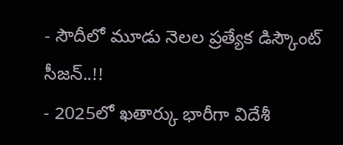- సౌదీలో మూడు నెలల ప్రత్యేక డిస్కౌంట్ సీజన్..!!
- 2025లో ఖతార్కు భారీగా విదేశీ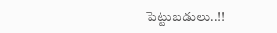పెట్టుబడులు..!!